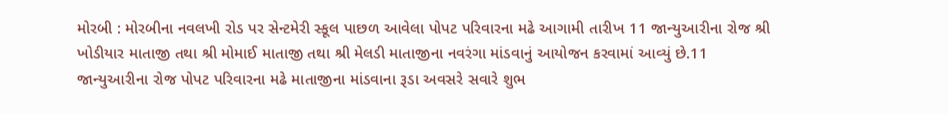મોરબી : મોરબીના નવલખી રોડ પર સેન્ટમેરી સ્કૂલ પાછળ આવેલા પોપટ પરિવારના મઢે આગામી તારીખ 11 જાન્યુઆરીના રોજ શ્રી ખોડીયાર માતાજી તથા શ્રી મોમાઈ માતાજી તથા શ્રી મેલડી માતાજીના નવરંગા માંડવાનું આયોજન કરવામાં આવ્યું છે.11 જાન્યુઆરીના રોજ પોપટ પરિવારના મઢે માતાજીના માંડવાના રૂડા અવસરે સવારે શુભ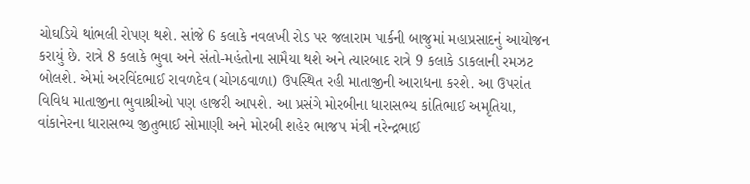ચોઘડિયે થાંભલી રોપણ થશે. સાંજે 6 કલાકે નવલખી રોડ પર જલારામ પાર્કની બાજુમાં મહાપ્રસાદનું આયોજન કરાયું છે. રાત્રે 8 કલાકે ભુવા અને સંતો-મહંતોના સામૈયા થશે અને ત્યારબાદ રાત્રે 9 કલાકે ડાકલાની રમઝટ બોલશે. એમાં અરવિંદભાઈ રાવળદેવ (ચોગઠવાળા) ઉપસ્થિત રહી માતાજીની આરાધના કરશે. આ ઉપરાંત વિવિધ માતાજીના ભુવાશ્રીઓ પણ હાજરી આપશે. આ પ્રસંગે મોરબીના ધારાસભ્ય કાંતિભાઈ અમૃતિયા, વાંકાનેરના ધારાસભ્ય જીતુભાઈ સોમાણી અને મોરબી શહેર ભાજપ મંત્રી નરેન્દ્રભાઈ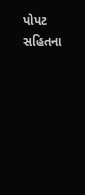પોપટ સહિતના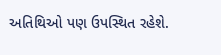અતિથિઓ પણ ઉપસ્થિત રહેશે.